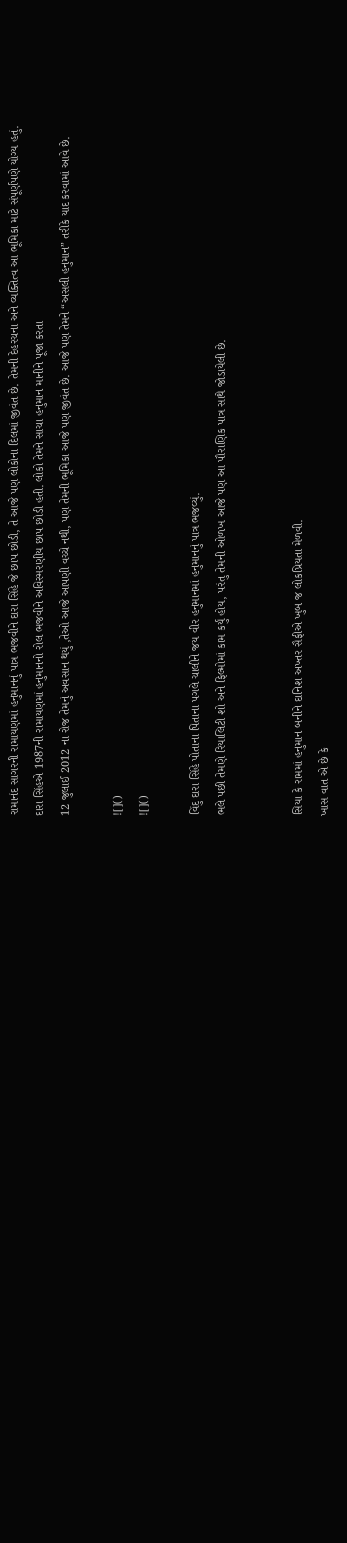રામાનંદ સાગરની રામાયણમાં હનુમાનનું પાત્ર ભજવીને દારા સિંહે જે છાપ છોડી, તે આજે પણ લોકોના દિલમાં જીવંત છે. તેમની દેહરચના અને વ્યક્તિત્વ આ ભૂમિકા માટે સંપૂર્ણપણે યોગ્ય હતું.
દારા સિંહએ 1987ની રામાયણમાં હનુમાનનો રોલ ભજવીને અવિસ્મરણીય છાપ છોડી હતી. લોકો તેમને સાચા હનુમાન માનીને પૂજા કરતા
12 જુલાઈ 2012 ના રોજ તેમનું અવસાન થયું ,તેઓ આજે આપણી વચ્ચે નથી, પણ તેમની ભૂમિકા આજે પણ જીવંત છે. આજે પણ તેમને “અસલી હનુમાન” તરીકે યાદ કરવામાં આવે છે.

![]()
![]()

વિંદુ દારા સિંહે પોતાના પિતાના પગલે ચાલીને જય વીર હનુમાનમાં હનુમાનનું પાત્ર ભજવ્યું.
ભલે પછી તેમણે રિયાલિટી શો અને ફિલ્મોમાં કામ કર્યું હોય, પરંતુ તેમની ઓળખ આજે પણ આ પૌરાણિક પાત્ર સાથે જોડાયેલી છે.


સિયા કે રામમાં હનુમાન બનીને દાનિશ અખ્તર સૈફીએ ખુબ જ લોકપ્રિયતા મેળવી.
ખાસ વાત એ છે કે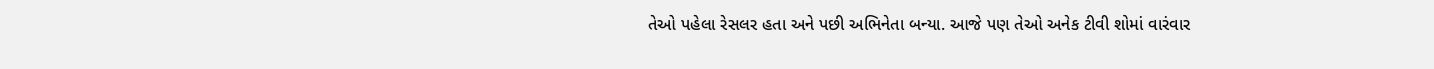તેઓ પહેલા રેસલર હતા અને પછી અભિનેતા બન્યા. આજે પણ તેઓ અનેક ટીવી શોમાં વારંવાર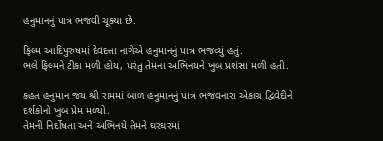હનુમાનનું પાત્ર ભજવી ચૂક્યા છે.

ફિલ્મ આદિપુરુષમાં દેવદત્તા નાગેએ હનુમાનનું પાત્ર ભજવ્યું હતું.
ભલે ફિલ્મને ટીકા મળી હોય, પરંતુ તેમના અભિનયને ખુબ પ્રશંસા મળી હતી.

કહત હનુમાન જય શ્રી રામમાં બાળ હનુમાનનું પાત્ર ભજવનારા એકાગ્ર દ્વિવેદીને દર્શકોનો ખુબ પ્રેમ મળ્યો.
તેમની નિર્દોષતા અને અભિનયે તેમને ઘરઘરમાં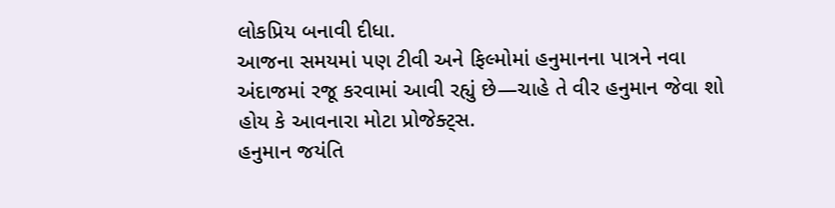લોકપ્રિય બનાવી દીધા.
આજના સમયમાં પણ ટીવી અને ફિલ્મોમાં હનુમાનના પાત્રને નવા અંદાજમાં રજૂ કરવામાં આવી રહ્યું છે—ચાહે તે વીર હનુમાન જેવા શો હોય કે આવનારા મોટા પ્રોજેક્ટ્સ.
હનુમાન જયંતિ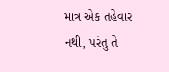માત્ર એક તહેવાર નથી, પરંતુ તે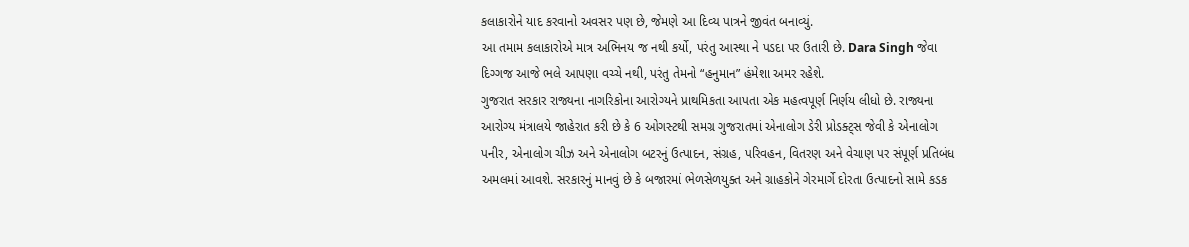કલાકારોને યાદ કરવાનો અવસર પણ છે, જેમણે આ દિવ્ય પાત્રને જીવંત બનાવ્યું.
આ તમામ કલાકારોએ માત્ર અભિનય જ નથી કર્યો, પરંતુ આસ્થા ને પડદા પર ઉતારી છે. Dara Singh જેવા દિગ્ગજ આજે ભલે આપણા વચ્ચે નથી, પરંતુ તેમનો “હનુમાન” હંમેશા અમર રહેશે.
ગુજરાત સરકાર રાજ્યના નાગરિકોના આરોગ્યને પ્રાથમિકતા આપતા એક મહત્વપૂર્ણ નિર્ણય લીધો છે. રાજ્યના આરોગ્ય મંત્રાલયે જાહેરાત કરી છે કે 6 ઓગસ્ટથી સમગ્ર ગુજરાતમાં એનાલોગ ડેરી પ્રોડક્ટ્સ જેવી કે એનાલોગ પનીર, એનાલોગ ચીઝ અને એનાલોગ બટરનું ઉત્પાદન, સંગ્રહ, પરિવહન, વિતરણ અને વેચાણ પર સંપૂર્ણ પ્રતિબંધ અમલમાં આવશે. સરકારનું માનવું છે કે બજારમાં ભેળસેળયુક્ત અને ગ્રાહકોને ગેરમાર્ગે દોરતા ઉત્પાદનો સામે કડક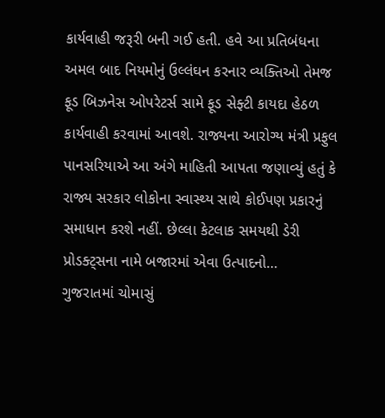કાર્યવાહી જરૂરી બની ગઈ હતી. હવે આ પ્રતિબંધના અમલ બાદ નિયમોનું ઉલ્લંઘન કરનાર વ્યક્તિઓ તેમજ ફૂડ બિઝનેસ ઓપરેટર્સ સામે ફૂડ સેફ્ટી કાયદા હેઠળ કાર્યવાહી કરવામાં આવશે. રાજ્યના આરોગ્ય મંત્રી પ્રફુલ પાનસરિયાએ આ અંગે માહિતી આપતા જણાવ્યું હતું કે રાજ્ય સરકાર લોકોના સ્વાસ્થ્ય સાથે કોઈપણ પ્રકારનું સમાધાન કરશે નહીં. છેલ્લા કેટલાક સમયથી ડેરી પ્રોડક્ટ્સના નામે બજારમાં એવા ઉત્પાદનો…
ગુજરાતમાં ચોમાસું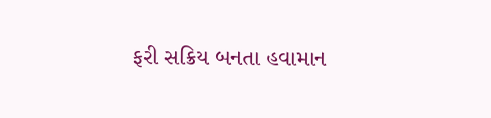ફરી સક્રિય બનતા હવામાન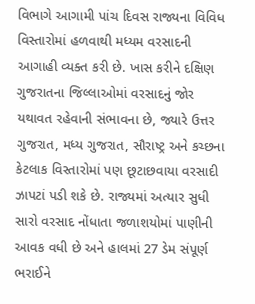વિભાગે આગામી પાંચ દિવસ રાજ્યના વિવિધ વિસ્તારોમાં હળવાથી મધ્યમ વરસાદની આગાહી વ્યક્ત કરી છે. ખાસ કરીને દક્ષિણ ગુજરાતના જિલ્લાઓમાં વરસાદનું જોર યથાવત રહેવાની સંભાવના છે, જ્યારે ઉત્તર ગુજરાત, મધ્ય ગુજરાત, સૌરાષ્ટ્ર અને કચ્છના કેટલાક વિસ્તારોમાં પણ છૂટાછવાયા વરસાદી ઝાપટાં પડી શકે છે. રાજ્યમાં અત્યાર સુધી સારો વરસાદ નોંધાતા જળાશયોમાં પાણીની આવક વધી છે અને હાલમાં 27 ડેમ સંપૂર્ણ ભરાઈને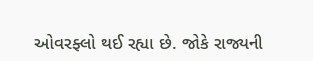ઓવરફ્લો થઈ રહ્યા છે. જોકે રાજ્યની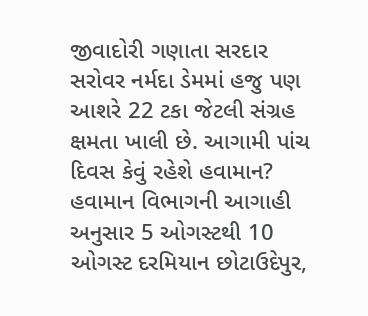જીવાદોરી ગણાતા સરદાર સરોવર નર્મદા ડેમમાં હજુ પણ આશરે 22 ટકા જેટલી સંગ્રહ ક્ષમતા ખાલી છે. આગામી પાંચ દિવસ કેવું રહેશે હવામાન? હવામાન વિભાગની આગાહી અનુસાર 5 ઓગસ્ટથી 10 ઓગસ્ટ દરમિયાન છોટાઉદેપુર,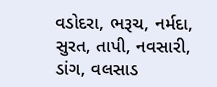વડોદરા, ભરૂચ, નર્મદા, સુરત, તાપી, નવસારી, ડાંગ, વલસાડ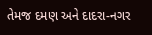તેમજ દમણ અને દાદરા-નગર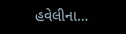હવેલીના…